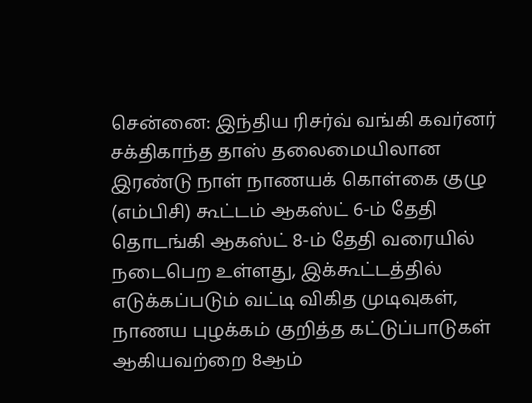சென்னை: இந்திய ரிசர்வ் வங்கி கவர்னர் சக்திகாந்த தாஸ் தலைமையிலான இரண்டு நாள் நாணயக் கொள்கை குழு (எம்பிசி) கூட்டம் ஆகஸ்ட் 6-ம் தேதி தொடங்கி ஆகஸ்ட் 8-ம் தேதி வரையில் நடைபெற உள்ளது, இக்கூட்டத்தில் எடுக்கப்படும் வட்டி விகித முடிவுகள், நாணய புழக்கம் குறித்த கட்டுப்பாடுகள் ஆகியவற்றை 8ஆம்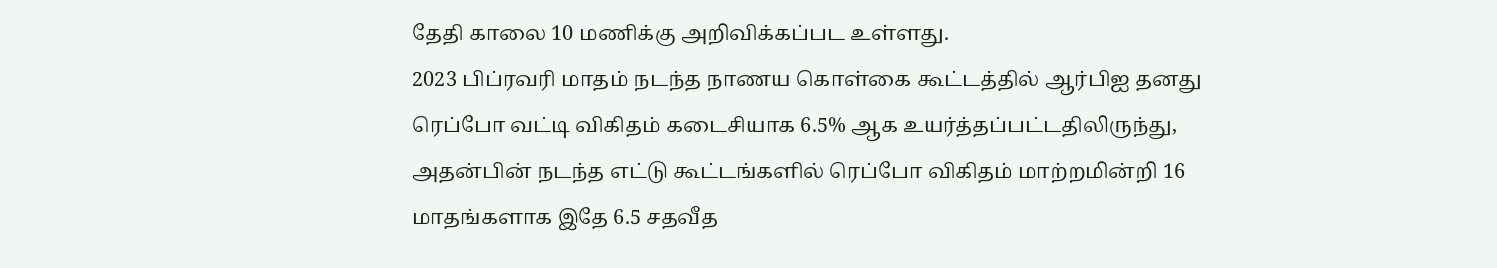தேதி காலை 10 மணிக்கு அறிவிக்கப்பட உள்ளது.
2023 பிப்ரவரி மாதம் நடந்த நாணய கொள்கை கூட்டத்தில் ஆர்பிஐ தனது ரெப்போ வட்டி விகிதம் கடைசியாக 6.5% ஆக உயர்த்தப்பட்டதிலிருந்து, அதன்பின் நடந்த எட்டு கூட்டங்களில் ரெப்போ விகிதம் மாற்றமின்றி 16 மாதங்களாக இதே 6.5 சதவீத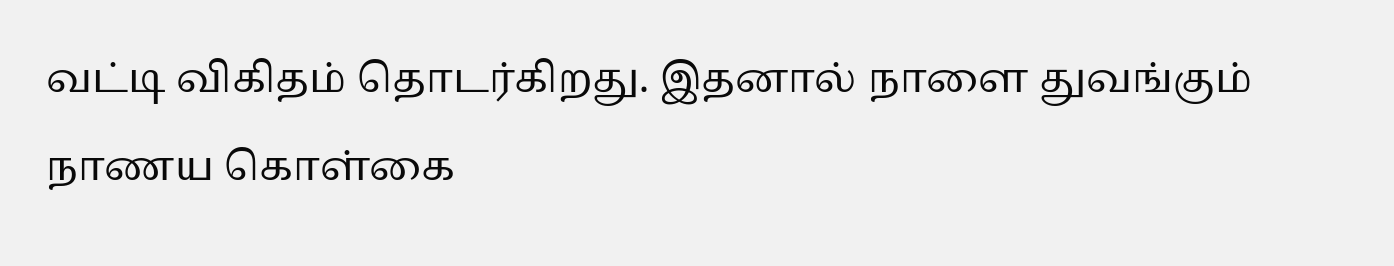வட்டி விகிதம் தொடர்கிறது. இதனால் நாளை துவங்கும் நாணய கொள்கை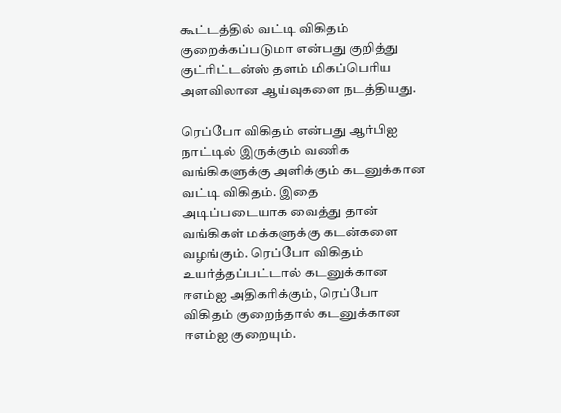கூட்டத்தில் வட்டி விகிதம் குறைக்கப்படுமா என்பது குறித்து குட்ரிட்டன்ஸ் தளம் மிகப்பெரிய அளவிலான ஆய்வுகளை நடத்தியது.

ரெப்போ விகிதம் என்பது ஆர்பிஐ நாட்டில் இருக்கும் வணிக வங்கிகளுக்கு அளிக்கும் கடனுக்கான வட்டி விகிதம். இதை அடிப்படையாக வைத்து தான் வங்கிகள் மக்களுக்கு கடன்களை வழங்கும். ரெப்போ விகிதம் உயர்த்தப்பட்டால் கடனுக்கான ஈஎம்ஐ அதிகரிக்கும், ரெப்போ விகிதம் குறைந்தால் கடனுக்கான ஈஎம்ஐ குறையும்.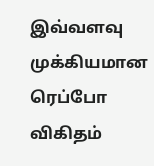இவ்வளவு முக்கியமான ரெப்போ விகிதம்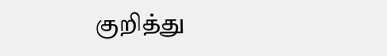குறித்து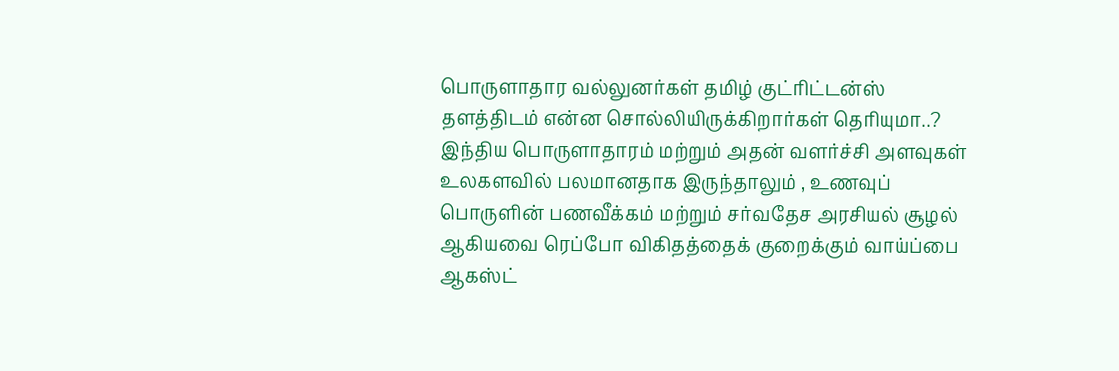பொருளாதார வல்லுனர்கள் தமிழ் குட்ரிட்டன்ஸ் தளத்திடம் என்ன சொல்லியிருக்கிறார்கள் தெரியுமா..?
இந்திய பொருளாதாரம் மற்றும் அதன் வளர்ச்சி அளவுகள் உலகளவில் பலமானதாக இருந்தாலும் , உணவுப் பொருளின் பணவீக்கம் மற்றும் சர்வதேச அரசியல் சூழல் ஆகியவை ரெப்போ விகிதத்தைக் குறைக்கும் வாய்ப்பை ஆகஸ்ட்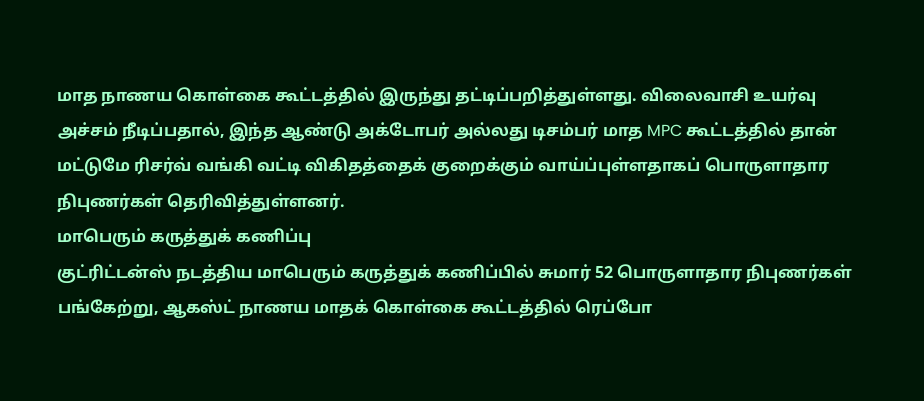மாத நாணய கொள்கை கூட்டத்தில் இருந்து தட்டிப்பறித்துள்ளது. விலைவாசி உயர்வு அச்சம் நீடிப்பதால், இந்த ஆண்டு அக்டோபர் அல்லது டிசம்பர் மாத MPC கூட்டத்தில் தான் மட்டுமே ரிசர்வ் வங்கி வட்டி விகிதத்தைக் குறைக்கும் வாய்ப்புள்ளதாகப் பொருளாதார நிபுணர்கள் தெரிவித்துள்ளனர்.
மாபெரும் கருத்துக் கணிப்பு
குட்ரிட்டன்ஸ் நடத்திய மாபெரும் கருத்துக் கணிப்பில் சுமார் 52 பொருளாதார நிபுணர்கள் பங்கேற்று, ஆகஸ்ட் நாணய மாதக் கொள்கை கூட்டத்தில் ரெப்போ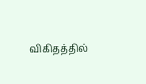விகிதத்தில்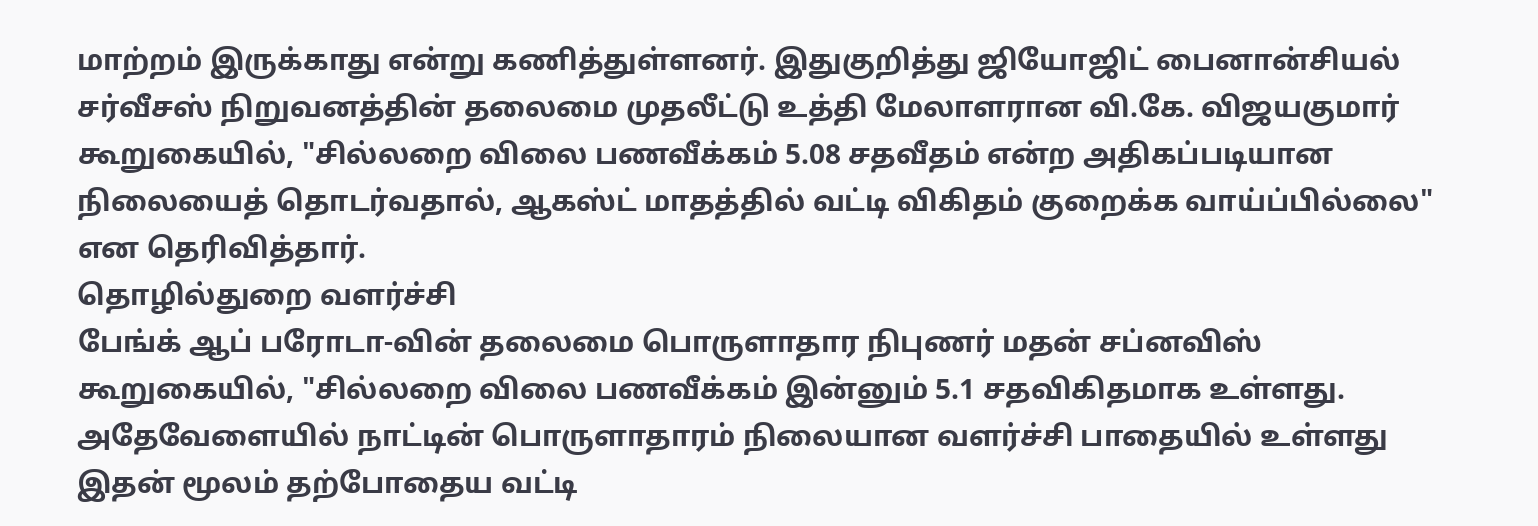மாற்றம் இருக்காது என்று கணித்துள்ளனர். இதுகுறித்து ஜியோஜிட் பைனான்சியல் சர்வீசஸ் நிறுவனத்தின் தலைமை முதலீட்டு உத்தி மேலாளரான வி.கே. விஜயகுமார் கூறுகையில், "சில்லறை விலை பணவீக்கம் 5.08 சதவீதம் என்ற அதிகப்படியான நிலையைத் தொடர்வதால், ஆகஸ்ட் மாதத்தில் வட்டி விகிதம் குறைக்க வாய்ப்பில்லை" என தெரிவித்தார்.
தொழில்துறை வளர்ச்சி
பேங்க் ஆப் பரோடா-வின் தலைமை பொருளாதார நிபுணர் மதன் சப்னவிஸ் கூறுகையில், "சில்லறை விலை பணவீக்கம் இன்னும் 5.1 சதவிகிதமாக உள்ளது. அதேவேளையில் நாட்டின் பொருளாதாரம் நிலையான வளர்ச்சி பாதையில் உள்ளது இதன் மூலம் தற்போதைய வட்டி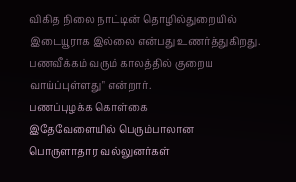விகித நிலை நாட்டின் தொழில்துறையில் இடையூராக இல்லை என்பது உணர்த்துகிறது. பணவீக்கம் வரும் காலத்தில் குறைய வாய்ப்புள்ளது" என்றார்.
பணப்புழக்க கொள்கை
இதேவேளையில் பெரும்பாலான பொருளாதார வல்லுனர்கள்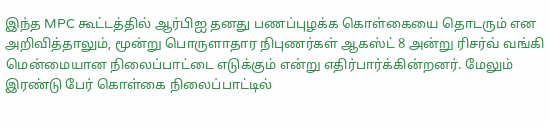இந்த MPC கூட்டத்தில் ஆர்பிஐ தனது பணப்புழக்க கொள்கையை தொடரும் என அறிவித்தாலும், மூன்று பொருளாதார நிபுணர்கள் ஆகஸ்ட் 8 அன்று ரிசர்வ் வங்கி மென்மையான நிலைப்பாட்டை எடுக்கும் என்று எதிர்பார்க்கின்றனர். மேலும் இரண்டு பேர் கொள்கை நிலைப்பாட்டில்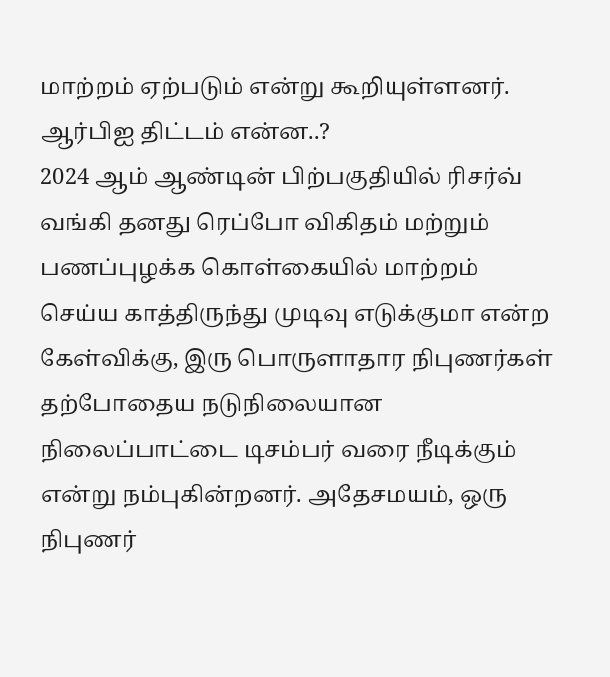மாற்றம் ஏற்படும் என்று கூறியுள்ளனர்.
ஆர்பிஐ திட்டம் என்ன..?
2024 ஆம் ஆண்டின் பிற்பகுதியில் ரிசர்வ் வங்கி தனது ரெப்போ விகிதம் மற்றும் பணப்புழக்க கொள்கையில் மாற்றம் செய்ய காத்திருந்து முடிவு எடுக்குமா என்ற கேள்விக்கு, இரு பொருளாதார நிபுணர்கள் தற்போதைய நடுநிலையான நிலைப்பாட்டை டிசம்பர் வரை நீடிக்கும் என்று நம்புகின்றனர். அதேசமயம், ஒரு நிபுணர்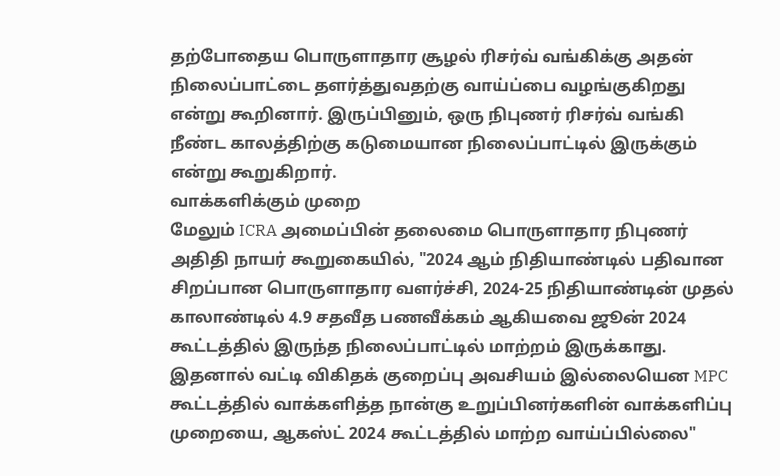தற்போதைய பொருளாதார சூழல் ரிசர்வ் வங்கிக்கு அதன் நிலைப்பாட்டை தளர்த்துவதற்கு வாய்ப்பை வழங்குகிறது என்று கூறினார். இருப்பினும், ஒரு நிபுணர் ரிசர்வ் வங்கி நீண்ட காலத்திற்கு கடுமையான நிலைப்பாட்டில் இருக்கும் என்று கூறுகிறார்.
வாக்களிக்கும் முறை
மேலும் ICRA அமைப்பின் தலைமை பொருளாதார நிபுணர் அதிதி நாயர் கூறுகையில், "2024 ஆம் நிதியாண்டில் பதிவான சிறப்பான பொருளாதார வளர்ச்சி, 2024-25 நிதியாண்டின் முதல் காலாண்டில் 4.9 சதவீத பணவீக்கம் ஆகியவை ஜூன் 2024 கூட்டத்தில் இருந்த நிலைப்பாட்டில் மாற்றம் இருக்காது. இதனால் வட்டி விகிதக் குறைப்பு அவசியம் இல்லையென MPC கூட்டத்தில் வாக்களித்த நான்கு உறுப்பினர்களின் வாக்களிப்பு முறையை, ஆகஸ்ட் 2024 கூட்டத்தில் மாற்ற வாய்ப்பில்லை"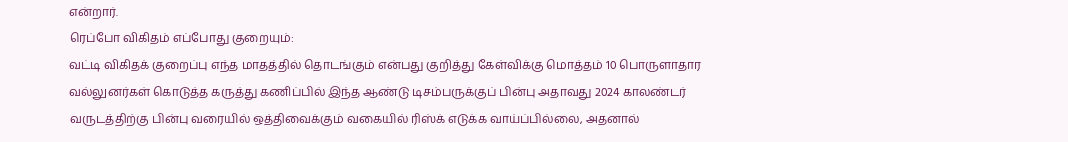என்றார்.
ரெப்போ விகிதம் எப்போது குறையும்:
வட்டி விகிதக் குறைப்பு எந்த மாதத்தில் தொடங்கும் என்பது குறித்து கேள்விக்கு மொத்தம் 10 பொருளாதார வல்லுனர்கள் கொடுத்த கருத்து கணிப்பில் இந்த ஆண்டு டிசம்பருக்குப் பின்பு அதாவது 2024 காலண்டர் வருடத்திற்கு பின்பு வரையில் ஒத்திவைக்கும் வகையில் ரிஸ்க் எடுக்க வாய்ப்பில்லை, அதனால்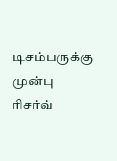டிசம்பருக்கு முன்பு ரிசர்வ்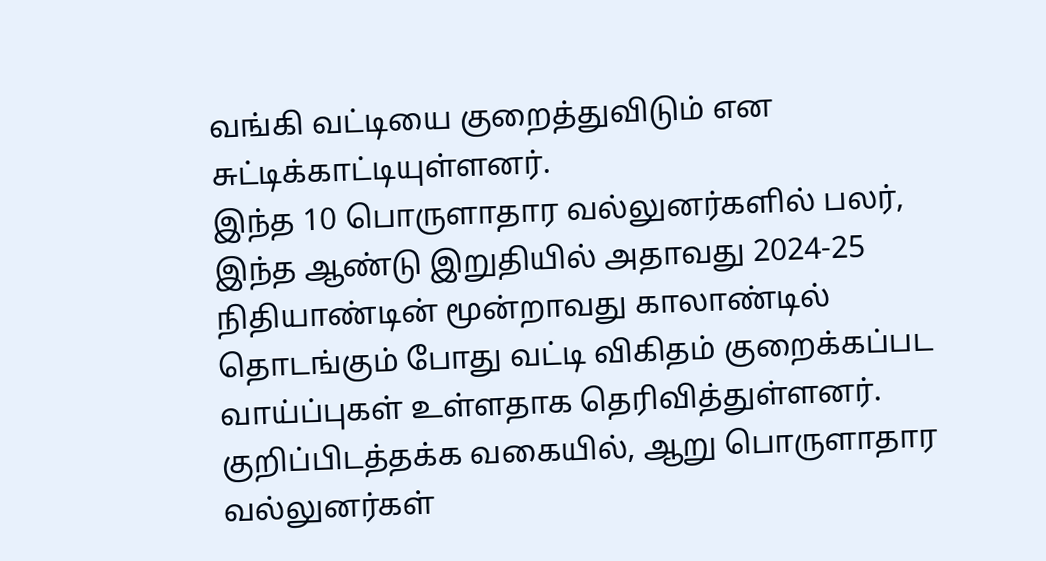வங்கி வட்டியை குறைத்துவிடும் என சுட்டிக்காட்டியுள்ளனர்.
இந்த 10 பொருளாதார வல்லுனர்களில் பலர், இந்த ஆண்டு இறுதியில் அதாவது 2024-25 நிதியாண்டின் மூன்றாவது காலாண்டில் தொடங்கும் போது வட்டி விகிதம் குறைக்கப்பட வாய்ப்புகள் உள்ளதாக தெரிவித்துள்ளனர். குறிப்பிடத்தக்க வகையில், ஆறு பொருளாதார வல்லுனர்கள்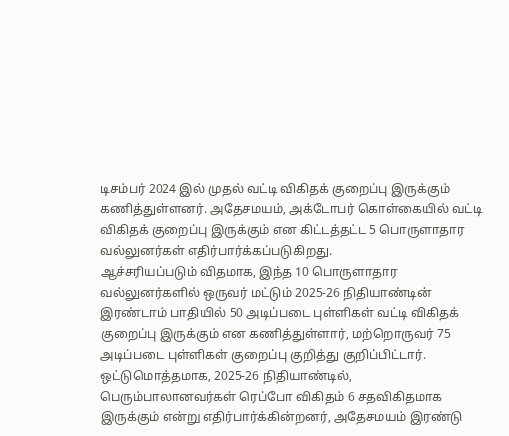டிசம்பர் 2024 இல் முதல் வட்டி விகிதக் குறைப்பு இருக்கும் கணித்துள்ளனர். அதேசமயம், அக்டோபர் கொள்கையில் வட்டி விகிதக் குறைப்பு இருக்கும் என கிட்டத்தட்ட 5 பொருளாதார வல்லுனர்கள் எதிர்பார்க்கப்படுகிறது.
ஆச்சரியப்படும் விதமாக, இந்த 10 பொருளாதார வல்லுனர்களில் ஒருவர் மட்டும் 2025-26 நிதியாண்டின் இரண்டாம் பாதியில் 50 அடிப்படை புள்ளிகள் வட்டி விகிதக் குறைப்பு இருக்கும் என கணித்துள்ளார், மற்றொருவர் 75 அடிப்படை புள்ளிகள் குறைப்பு குறித்து குறிப்பிட்டார்.
ஒட்டுமொத்தமாக, 2025-26 நிதியாண்டில், பெரும்பாலானவர்கள் ரெப்போ விகிதம் 6 சதவிகிதமாக இருக்கும் என்று எதிர்பார்க்கின்றனர், அதேசமயம் இரண்டு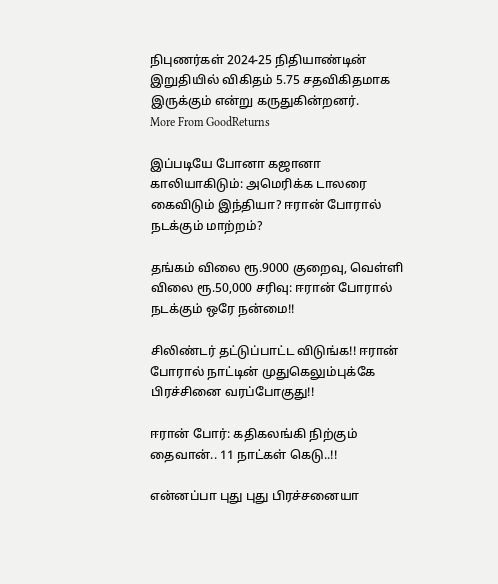நிபுணர்கள் 2024-25 நிதியாண்டின் இறுதியில் விகிதம் 5.75 சதவிகிதமாக இருக்கும் என்று கருதுகின்றனர்.
More From GoodReturns

இப்படியே போனா கஜானா காலியாகிடும்: அமெரிக்க டாலரை கைவிடும் இந்தியா? ஈரான் போரால் நடக்கும் மாற்றம்?

தங்கம் விலை ரூ.9000 குறைவு, வெள்ளி விலை ரூ.50,000 சரிவு: ஈரான் போரால் நடக்கும் ஒரே நன்மை!!

சிலிண்டர் தட்டுப்பாட்ட விடுங்க!! ஈரான் போரால் நாட்டின் முதுகெலும்புக்கே பிரச்சினை வரப்போகுது!!

ஈரான் போர்: கதிகலங்கி நிற்கும் தைவான்.. 11 நாட்கள் கெடு..!!

என்னப்பா புது புது பிரச்சனையா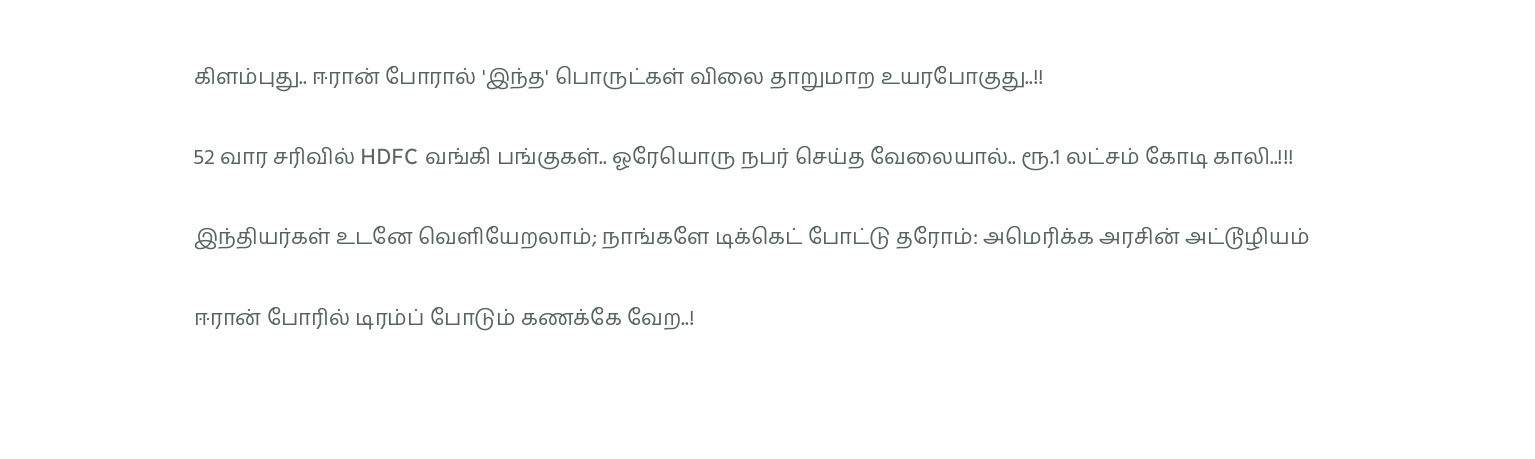கிளம்புது.. ஈரான் போரால் 'இந்த' பொருட்கள் விலை தாறுமாற உயரபோகுது..!!

52 வார சரிவில் HDFC வங்கி பங்குகள்.. ஓரேயொரு நபர் செய்த வேலையால்.. ரூ.1 லட்சம் கோடி காலி..!!!

இந்தியர்கள் உடனே வெளியேறலாம்; நாங்களே டிக்கெட் போட்டு தரோம்: அமெரிக்க அரசின் அட்டூழியம்

ஈரான் போரில் டிரம்ப் போடும் கணக்கே வேற..!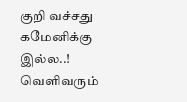குறி வச்சது கமேனிக்கு இல்ல..! வெளிவரும்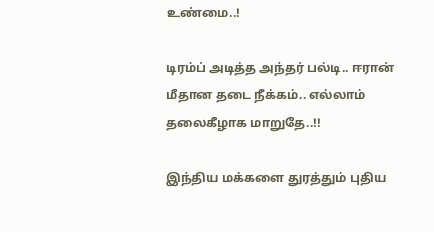உண்மை..!

டிரம்ப் அடித்த அந்தர் பல்டி.. ஈரான் மீதான தடை நீக்கம்.. எல்லாம் தலைகீழாக மாறுதே..!!

இந்திய மக்களை துரத்தும் புதிய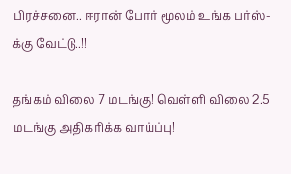பிரச்சனை.. ஈரான் போர் மூலம் உங்க பர்ஸ்-க்கு வேட்டு..!!

தங்கம் விலை 7 மடங்கு! வெள்ளி விலை 2.5 மடங்கு அதிகரிக்க வாய்ப்பு!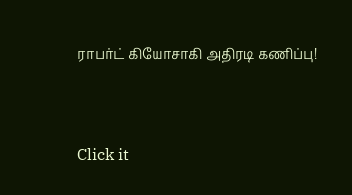ராபர்ட் கியோசாகி அதிரடி கணிப்பு!



Click it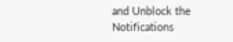and Unblock the Notifications